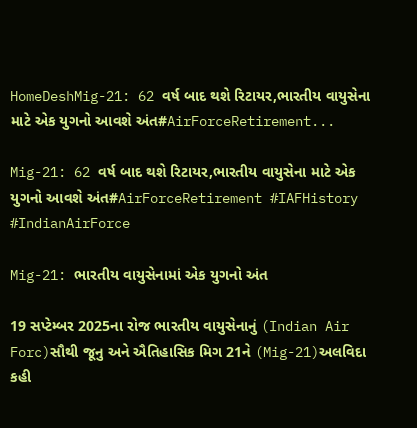HomeDeshMig-21: 62 વર્ષ બાદ થશે રિટાયર,ભારતીય વાયુસેના માટે એક યુગનો આવશે અંત#AirForceRetirement...

Mig-21: 62 વર્ષ બાદ થશે રિટાયર,ભારતીય વાયુસેના માટે એક યુગનો આવશે અંત#AirForceRetirement #IAFHistory #IndianAirForce

Mig-21: ભારતીય વાયુસેનામાં એક યુગનો અંત

19 સપ્ટેમ્બર 2025ના રોજ ભારતીય વાયુસેનાનું (Indian Air Forc)સૌથી જૂનુ અને ઐતિહાસિક મિગ 21ને (Mig-21)અલવિદા કહી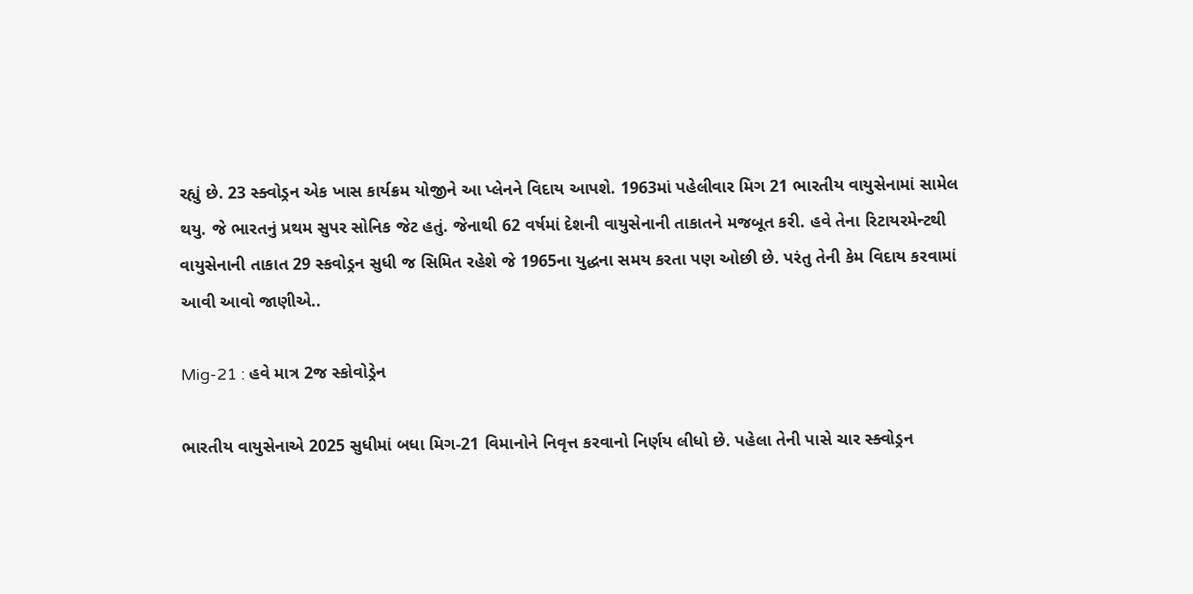રહ્યું છે. 23 સ્ક્વોડ્રન એક ખાસ કાર્યક્રમ યોજીને આ પ્લેનને વિદાય આપશે. 1963માં પહેલીવાર મિગ 21 ભારતીય વાયુસેનામાં સામેલ થયુ. જે ભારતનું પ્રથમ સુપર સોનિક જેટ હતું. જેનાથી 62 વર્ષમાં દેશની વાયુસેનાની તાકાતને મજબૂત કરી. હવે તેના રિટાયરમેન્ટથી વાયુસેનાની તાકાત 29 સ્કવોડ્રન સુધી જ સિમિત રહેશે જે 1965ના યુદ્ધના સમય કરતા પણ ઓછી છે. પરંતુ તેની કેમ વિદાય કરવામાં આવી આવો જાણીએ..

Mig-21 : હવે માત્ર 2જ સ્કોવોડ્રેન

ભારતીય વાયુસેનાએ 2025 સુધીમાં બધા મિગ-21 વિમાનોને નિવૃત્ત કરવાનો નિર્ણય લીધો છે. પહેલા તેની પાસે ચાર સ્ક્વોડ્રન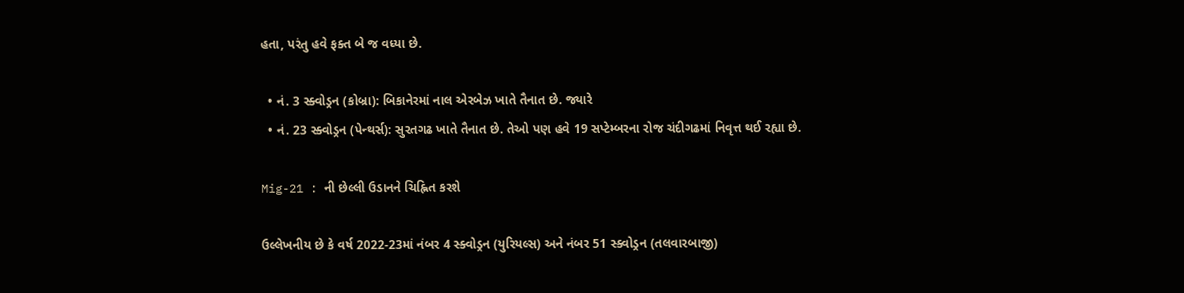હતા, પરંતુ હવે ફક્ત બે જ વધ્યા છે.

  • નં. 3 સ્ક્વોડ્રન (કોબ્રા): બિકાનેરમાં નાલ એરબેઝ ખાતે તૈનાત છે. જ્યારે
  • નં. 23 સ્ક્વોડ્રન (પેન્થર્સ): સુરતગઢ ખાતે તૈનાત છે. તેઓ પણ હવે 19 સપ્ટેમ્બરના રોજ ચંદીગઢમાં નિવૃત્ત થઈ રહ્યા છે.

Mig-21 : ની છેલ્લી ઉડાનને ચિહ્નિત કરશે

ઉલ્લેખનીય છે કે વર્ષ 2022-23માં નંબર 4 સ્ક્વોડ્રન (યુરિયલ્સ) અને નંબર 51 સ્ક્વોડ્રન (તલવારબાજી)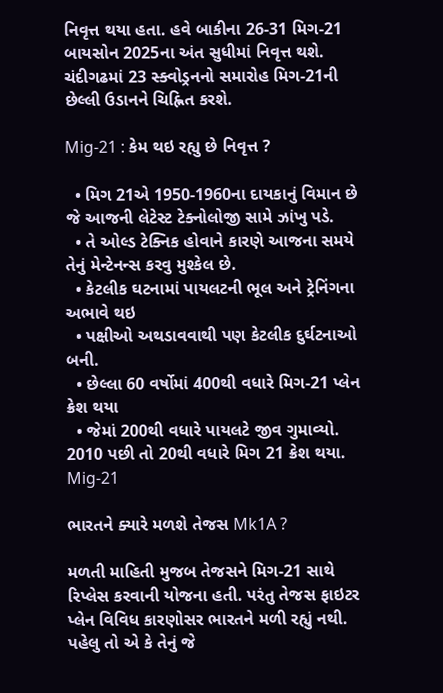નિવૃત્ત થયા હતા. હવે બાકીના 26-31 મિગ-21 બાયસોન 2025ના અંત સુધીમાં નિવૃત્ત થશે. ચંદીગઢમાં 23 સ્ક્વોડ્રનનો સમારોહ મિગ-21ની છેલ્લી ઉડાનને ચિહ્નિત કરશે.

Mig-21 : કેમ થઇ રહ્યુ છે નિવૃત્ત ?

  • મિગ 21એ 1950-1960ના દાયકાનું વિમાન છે જે આજની લેટેસ્ટ ટેક્નોલોજી સામે ઝાંખુ પડે.
  • તે ઓલ્ડ ટેક્નિક હોવાને કારણે આજના સમયે તેનું મેન્ટેનન્સ કરવુ મુશ્કેલ છે.
  • કેટલીક ઘટનામાં પાયલટની ભૂલ અને ટ્રેનિંગના અભાવે થઇ
  • પક્ષીઓ અથડાવવાથી પણ કેટલીક દુર્ઘટનાઓ બની.
  • છેલ્લા 60 વર્ષોમાં 400થી વધારે મિગ-21 પ્લેન ક્રેશ થયા
  • જેમાં 200થી વધારે પાયલટે જીવ ગુમાવ્યો. 2010 પછી તો 20થી વધારે મિગ 21 ક્રેશ થયા.
Mig-21

ભારતને ક્યારે મળશે તેજસ Mk1A ?

મળતી માહિતી મુજબ તેજસને મિગ-21 સાથે રિપ્લેસ કરવાની યોજના હતી. પરંતુ તેજસ ફાઇટર પ્લેન વિવિધ કારણોસર ભારતને મળી રહ્યું નથી.
પહેલુ તો એ કે તેનું જે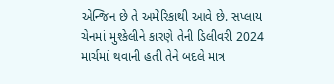એન્જિન છે તે અમેરિકાથી આવે છે. સપ્લાય ચેનમાં મુશ્કેલીને કારણે તેની ડિલીવરી 2024 માર્ચમાં થવાની હતી તેને બદલે માત્ર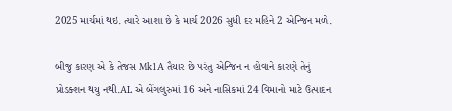2025 માર્ચમાં થઇ. ત્યારે આશા છે કે માર્ચ 2026 સુધી દર મહિને 2 એન્જિન મળે.

બીજુ કારણ એ કે તેજસ Mk1A તૈયાર છે પરંતુ એન્જિન ન હોવાને કારણે તેનું પ્રોડક્શન થયુ નથી.AL એ બેંગલુરુમાં 16 અને નાસિકમાં 24 વિમાનો માટે ઉત્પાદન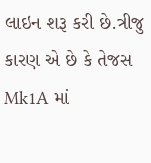લાઇન શરૂ કરી છે.ત્રીજુ કારણ એ છે કે તેજસ Mk1A માં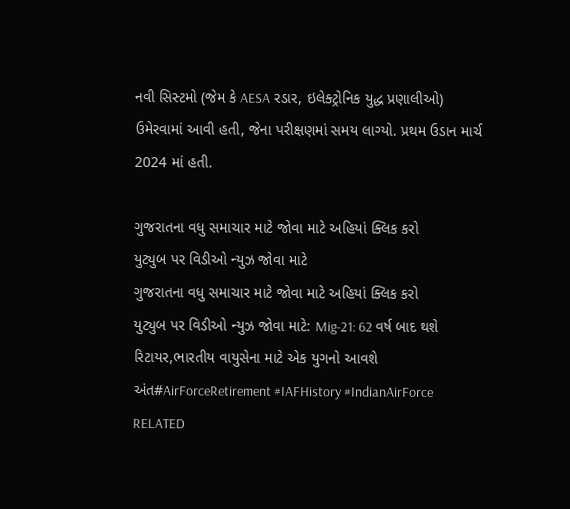નવી સિસ્ટમો (જેમ કે AESA રડાર, ઇલેક્ટ્રોનિક યુદ્ધ પ્રણાલીઓ) ઉમેરવામાં આવી હતી, જેના પરીક્ષણમાં સમય લાગ્યો. પ્રથમ ઉડાન માર્ચ 2024 માં હતી.

ગુજરાતના વધુ સમાચાર માટે જોવા માટે અહિયાં ક્લિક કરો
યુટ્યુબ પર વિડીઓ ન્યુઝ જોવા માટે
ગુજરાતના વધુ સમાચાર માટે જોવા માટે અહિયાં ક્લિક કરો
યુટ્યુબ પર વિડીઓ ન્યુઝ જોવા માટે: Mig-21: 62 વર્ષ બાદ થશે રિટાયર,ભારતીય વાયુસેના માટે એક યુગનો આવશે અંત#AirForceRetirement #IAFHistory #IndianAirForce
RELATED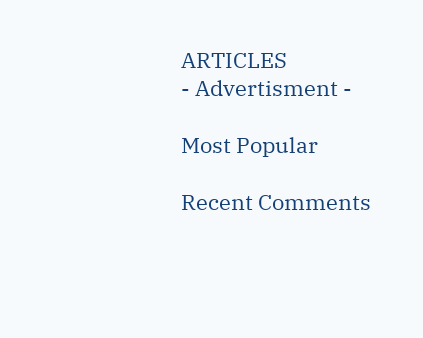ARTICLES
- Advertisment -

Most Popular

Recent Comments